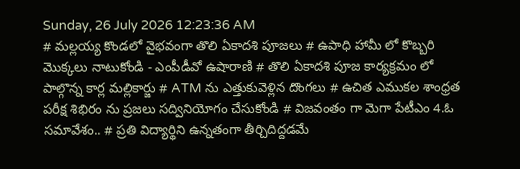Sunday, 26 July 2026 12:23:36 AM
# మల్లయ్య కొండలో వైభవంగా తొలి ఏకాదశి పూజలు # ఉపాధి హామీ లో కొబ్బరి మొక్కలు నాటుకోండి - ఎంపీడీవో ఉషారాణి # తొలి ఏకాదశి పూజ కార్యక్రమం లో పాల్గొన్న కార్ల మల్లికార్జు # ATM ను ఎత్తుకువెళ్లిన దొంగలు # ఉచిత ఎముకల శాంధ్రత పరీక్ష శిభిరం ను ప్రజలు సద్వినియోగం చేసుకోండి # విజవంతం గా మెగా పేటీఎం 4.ఓ సమావేశం.. # ప్రతి విద్యార్థిని ఉన్నతంగా తీర్చిదిద్దడమే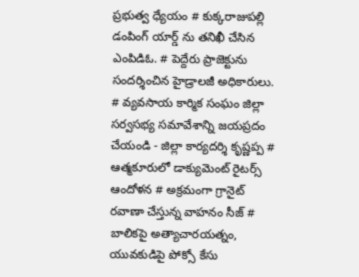ప్రభుత్వ ధ్యేయం # కుక్కరాజుపల్లి డంపింగ్ యార్డ్ ను తనిఖీ చేసిన ఎంపిడిఓ. # పెద్దేరు ప్రాజెక్టును సందర్శించిన హైడ్రాలజీ అధికారులు. # వ్యవసాయ కార్మిక సంఘం జిల్లా సర్వసభ్య సమావేశాన్ని జయప్రదం చేయండి - జిల్లా కార్యదర్శి కృష్ణప్ప # ఆత్మకూరులో డాక్యుమెంట్ రైటర్స్ ఆందోళన # అక్రమంగా గ్రానైట్ రవాణా చేస్తున్న వాహనం సీజ్ # బాలికపై అత్యాచారయత్నం, యువకుడిపై పోక్సో కేసు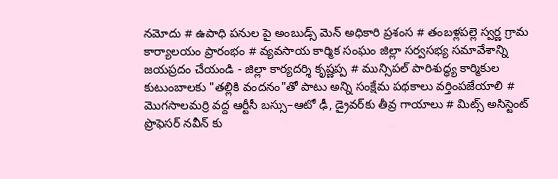నమోదు # ఉపాధి పనుల పై అంబుడ్స్ మెన్ అధికారి ప్రశంస # తంబళ్లపల్లె స్వర్ణ గ్రామ కార్యాలయం ప్రారంభం # వ్యవసాయ కార్మిక సంఘం జిల్లా సర్వసభ్య సమావేశాన్ని జయప్రదం చేయండి - జిల్లా కార్యదర్శి కృష్ణప్ప # మున్సిపల్ పారిశుద్ధ్య కార్మికుల కుటుంబాలకు "తల్లికి వందనం"తో పాటు అన్ని సంక్షేమ పథకాలు వర్తింపజేయాలి # మొగసాలమర్రి వద్ద ఆర్టీసీ బస్సు–ఆటో ఢీ, డ్రైవర్‌కు తీవ్ర గాయాలు # మిట్స్ అసిస్టెంట్ ప్రొఫెసర్‌ నవీన్ కు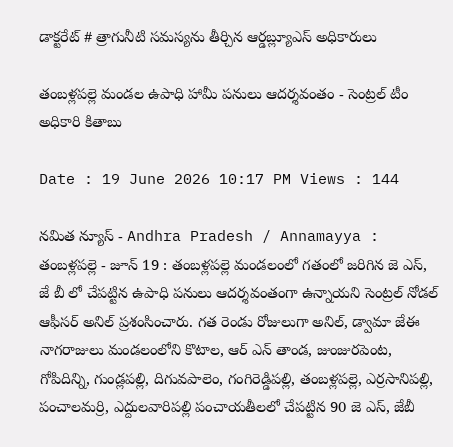డాక్టరేట్ # త్రాగునీటి సమస్యను తీర్చిన ఆర్డబ్ల్యూఎస్ అధికారులు

తంబళ్లపల్లె మండల ఉపాధి హామీ పనులు ఆదర్శవంతం - సెంట్రల్ టీం అధికారి కితాబు

Date : 19 June 2026 10:17 PM Views : 144

నమిత న్యూస్ - Andhra Pradesh / Annamayya : తంబళ్లపల్లె - జూన్ 19 : తంబళ్లపల్లె మండలంలో గతంలో జరిగిన జె ఎస్, జే బీ లో చేపట్టిన ఉపాధి పనులు ఆదర్శవంతంగా ఉన్నాయని సెంట్రల్ నోడల్ ఆఫీసర్ అనిల్ ప్రశంసించారు. గత రెండు రోజులుగా అనిల్, డ్వామా జేఈ నాగరాజులు మండలంలోని కొటాల, ఆర్ ఎన్ తాండ, జుంజురపెంట, గోపిదిన్ని, గుండ్లపల్లి, దిగువపాలెం, గంగిరెడ్డిపల్లి, తంబళ్లపల్లె, ఎర్రసానిపల్లి, పంచాలమర్రి, ఎద్దులవారిపల్లి పంచాయతీలలో చేపట్టిన 90 జె ఎస్, జేబీ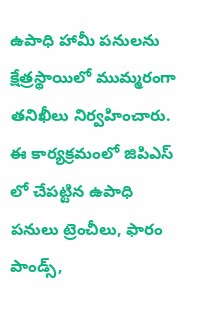ఉపాధి హామీ పనులను క్షేత్రస్థాయిలో ముమ్మరంగా తనిఖీలు నిర్వహించారు. ఈ కార్యక్రమంలో జిపిఎస్ లో చేపట్టిన ఉపాధి పనులు ట్రెంచీలు, ఫారం పాండ్స్,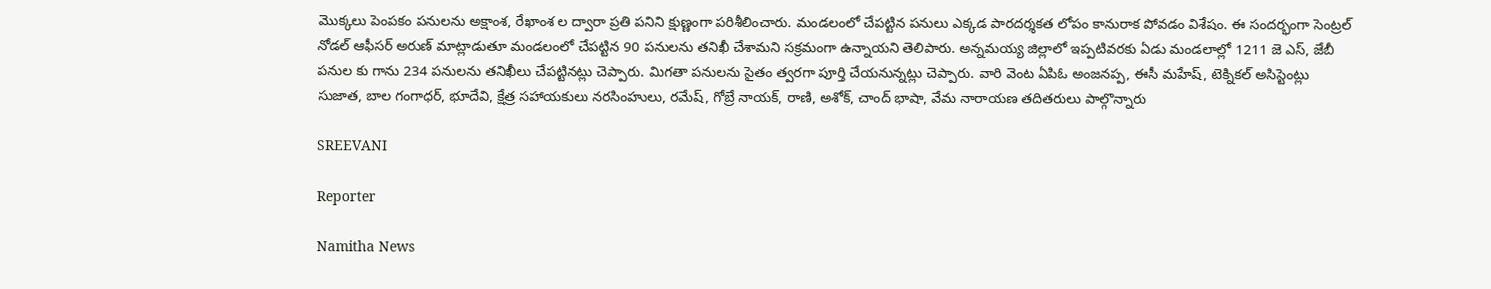మొక్కలు పెంపకం పనులను అక్షాంశ, రేఖాంశ ల ద్వారా ప్రతి పనిని క్షుణ్ణంగా పరిశీలించారు. మండలంలో చేపట్టిన పనులు ఎక్కడ పారదర్శకత లోపం కానురాక పోవడం విశేషం. ఈ సందర్భంగా సెంట్రల్ నోడల్ ఆఫీసర్ అరుణ్ మాట్లాడుతూ మండలంలో చేపట్టిన 90 పనులను తనిఖీ చేశామని సక్రమంగా ఉన్నాయని తెలిపారు. అన్నమయ్య జిల్లాలో ఇప్పటివరకు ఏడు మండలాల్లో 1211 జె ఎస్, జేబీ పనుల కు గాను 234 పనులను తనిఖీలు చేపట్టినట్లు చెప్పారు. మిగతా పనులను సైతం త్వరగా పూర్తి చేయనున్నట్లు చెప్పారు. వారి వెంట ఏపిఓ అంజనప్ప, ఈసీ మహేష్, టెక్నికల్ అసిస్టెంట్లు సుజాత, బాల గంగాధర్, భూదేవి, క్షేత్ర సహాయకులు నరసింహులు, రమేష్, గోబ్రే నాయక్, రాణి, అశోక్, చాంద్ భాషా, వేమ నారాయణ తదితరులు పాల్గొన్నారు

SREEVANI

Reporter

Namitha News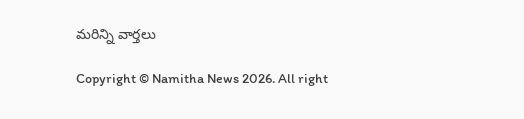మరిన్ని వార్తలు

Copyright © Namitha News 2026. All right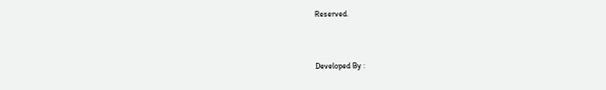Reserved.



Developed By :